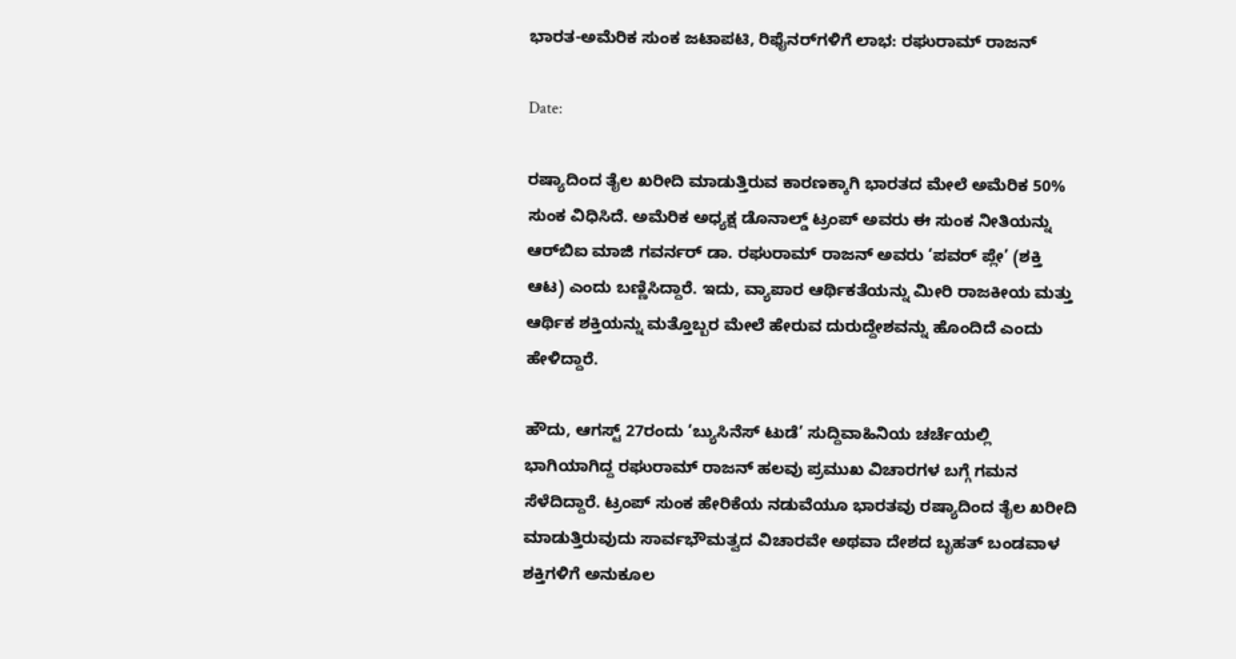ಭಾರತ-ಅಮೆರಿಕ ಸುಂಕ ಜಟಾಪಟಿ, ರಿಫೈನರ್‌ಗಳಿಗೆ ಲಾಭ: ರಘುರಾಮ್ ರಾಜನ್

Date:

ರಷ್ಯಾದಿಂದ ತೈಲ ಖರೀದಿ ಮಾಡುತ್ತಿರುವ ಕಾರಣಕ್ಕಾಗಿ ಭಾರತದ ಮೇಲೆ ಅಮೆರಿಕ 50% ಸುಂಕ ವಿಧಿಸಿದೆ. ಅಮೆರಿಕ ಅಧ್ಯಕ್ಷ ಡೊನಾಲ್ಡ್‌ ಟ್ರಂಪ್‌ ಅವರು ಈ ಸುಂಕ ನೀತಿಯನ್ನು ಆರ್‌ಬಿಐ ಮಾಜಿ ಗವರ್ನರ್‌ ಡಾ. ರಘುರಾಮ್ ರಾಜನ್ ಅವರು ‘ಪವರ್‌ ಪ್ಲೇ’ (ಶಕ್ತಿ ಆಟ) ಎಂದು ಬಣ್ಣಿಸಿದ್ದಾರೆ. ಇದು, ವ್ಯಾಪಾರ ಆರ್ಥಿಕತೆಯನ್ನು ಮೀರಿ ರಾಜಕೀಯ ಮತ್ತು ಆರ್ಥಿಕ ಶಕ್ತಿಯನ್ನು ಮತ್ತೊಬ್ಬರ ಮೇಲೆ ಹೇರುವ ದುರುದ್ದೇಶವನ್ನು ಹೊಂದಿದೆ ಎಂದು ಹೇಳಿದ್ದಾರೆ.

ಹೌದು, ಆಗಸ್ಟ್‌ 27ರಂದು ‘ಬ್ಯುಸಿನೆಸ್ ಟುಡೆ’ ಸುದ್ದಿವಾಹಿನಿಯ ಚರ್ಚೆಯಲ್ಲಿ ಭಾಗಿಯಾಗಿದ್ದ ರಘುರಾಮ್ ರಾಜನ್ ಹಲವು ಪ್ರಮುಖ ವಿಚಾರಗಳ ಬಗ್ಗೆ ಗಮನ ಸೆಳೆದಿದ್ದಾರೆ. ಟ್ರಂಪ್ ಸುಂಕ ಹೇರಿಕೆಯ ನಡುವೆಯೂ ಭಾರತವು ರಷ್ಯಾದಿಂದ ತೈಲ ಖರೀದಿ ಮಾಡುತ್ತಿರುವುದು ಸಾರ್ವಭೌಮತ್ವದ ವಿಚಾರವೇ ಅಥವಾ ದೇಶದ ಬೃಹತ್ ಬಂಡವಾಳ ಶಕ್ತಿಗಳಿಗೆ ಅನುಕೂಲ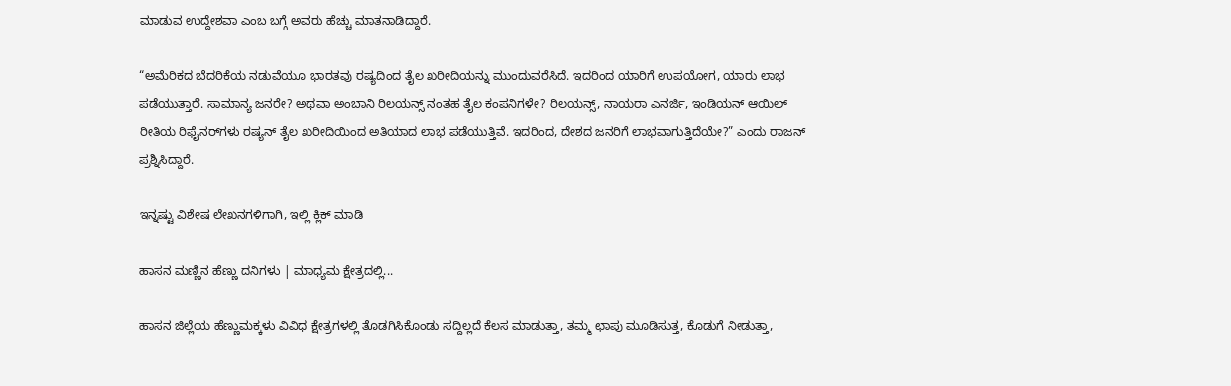ಮಾಡುವ ಉದ್ದೇಶವಾ ಎಂಬ ಬಗ್ಗೆ ಅವರು ಹೆಚ್ಚು ಮಾತನಾಡಿದ್ದಾರೆ.

“ಅಮೆರಿಕದ ಬೆದರಿಕೆಯ ನಡುವೆಯೂ ಭಾರತವು ರಷ್ಯದಿಂದ ತೈಲ ಖರೀದಿಯನ್ನು ಮುಂದುವರೆಸಿದೆ. ಇದರಿಂದ ಯಾರಿಗೆ ಉಪಯೋಗ, ಯಾರು ಲಾಭ ಪಡೆಯುತ್ತಾರೆ. ಸಾಮಾನ್ಯ ಜನರೇ? ಅಥವಾ ಅಂಬಾನಿ ರಿಲಯನ್ಸ್ ನಂತಹ ತೈಲ ಕಂಪನಿಗಳೇ? ರಿಲಯನ್ಸ್, ನಾಯರಾ ಎನರ್ಜಿ, ಇಂಡಿಯನ್ ಆಯಿಲ್ ರೀತಿಯ ರಿಫೈನರ್‌ಗಳು ರಷ್ಯನ್ ತೈಲ ಖರೀದಿಯಿಂದ ಅತಿಯಾದ ಲಾಭ ಪಡೆಯುತ್ತಿವೆ. ಇದರಿಂದ, ದೇಶದ ಜನರಿಗೆ ಲಾಭವಾಗುತ್ತಿದೆಯೇ?” ಎಂದು ರಾಜನ್ ಪ್ರಶ್ನಿಸಿದ್ದಾರೆ.

ಇನ್ನಷ್ಟು ವಿಶೇಷ ಲೇಖನಗಳಿಗಾಗಿ, ಇಲ್ಲಿ ಕ್ಲಿಕ್ ಮಾಡಿ

ಹಾಸನ ಮಣ್ಣಿನ ಹೆಣ್ಣು ದನಿಗಳು | ಮಾಧ್ಯಮ ಕ್ಷೇತ್ರದಲ್ಲಿ...

ಹಾಸನ ಜಿಲ್ಲೆಯ ಹೆಣ್ಣುಮಕ್ಕಳು ವಿವಿಧ ಕ್ಷೇತ್ರಗಳಲ್ಲಿ ತೊಡಗಿಸಿಕೊಂಡು ಸದ್ದಿಲ್ಲದೆ ಕೆಲಸ ಮಾಡುತ್ತಾ, ತಮ್ಮ ಛಾಪು ಮೂಡಿಸುತ್ತ, ಕೊಡುಗೆ ನೀಡುತ್ತಾ,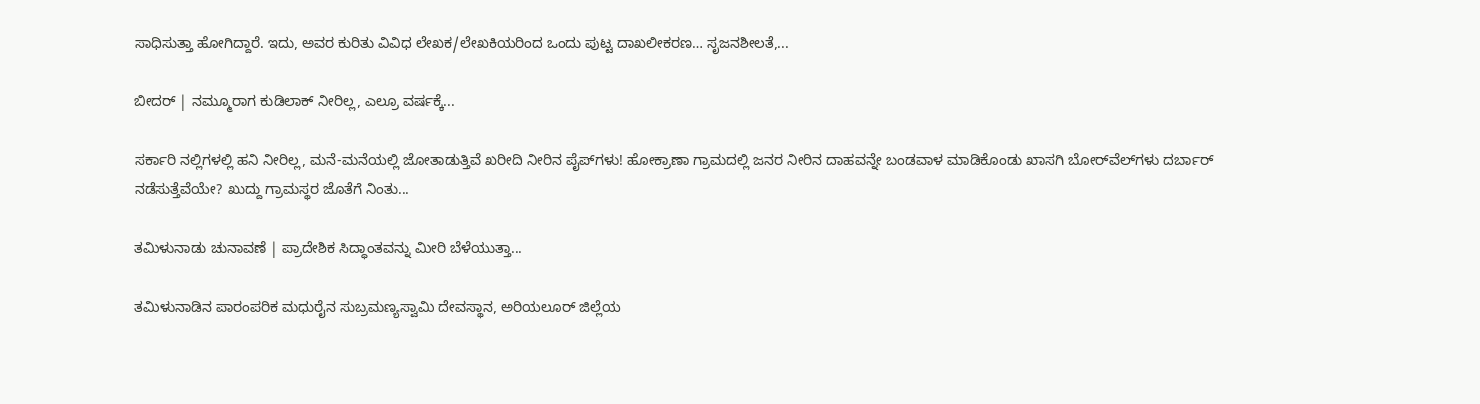ಸಾಧಿಸುತ್ತಾ ಹೋಗಿದ್ದಾರೆ. ಇದು, ಅವರ ಕುರಿತು ವಿವಿಧ ಲೇಖಕ/ಲೇಖಕಿಯರಿಂದ ಒಂದು ಪುಟ್ಟ ದಾಖಲೀಕರಣ… ಸೃಜನಶೀಲತೆ,...

ಬೀದರ್ | ನಮ್ಮೂರಾಗ ಕುಡಿಲಾಕ್ ನೀರಿಲ್ಲ, ಎಲ್ರೂ ವರ್ಷಕ್ಕೆ...

ಸರ್ಕಾರಿ ನಲ್ಲಿಗಳಲ್ಲಿ ಹನಿ ನೀರಿಲ್ಲ, ಮನೆ-ಮನೆಯಲ್ಲಿ ಜೋತಾಡುತ್ತಿವೆ ಖರೀದಿ ನೀರಿನ ಪೈಪ್‌ಗಳು! ಹೋಕ್ರಾಣಾ ಗ್ರಾಮದಲ್ಲಿ ಜನರ ನೀರಿನ ದಾಹವನ್ನೇ ಬಂಡವಾಳ ಮಾಡಿಕೊಂಡು ಖಾಸಗಿ ಬೋರ್‌ವೆಲ್‌ಗಳು ದರ್ಬಾರ್‌ ನಡೆಸುತ್ತೆವೆಯೇ? ಖುದ್ದು ಗ್ರಾಮಸ್ಥರ ಜೊತೆಗೆ ನಿಂತು...

ತಮಿಳುನಾಡು ಚುನಾವಣೆ | ಪ್ರಾದೇಶಿಕ ಸಿದ್ಧಾಂತವನ್ನು ಮೀರಿ ಬೆಳೆಯುತ್ತಾ...

ತಮಿಳುನಾಡಿನ ಪಾರಂಪರಿಕ ಮಧುರೈನ ಸುಬ್ರಮಣ್ಯಸ್ವಾಮಿ ದೇವಸ್ಥಾನ, ಅರಿಯಲೂರ್ ಜಿಲ್ಲೆಯ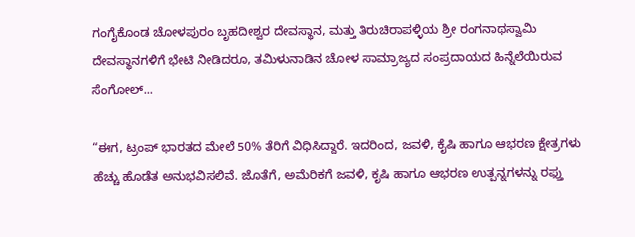ಗಂಗೈಕೊಂಡ ಚೋಳಪುರಂ ಬೃಹದೀಶ್ವರ ದೇವಸ್ಥಾನ, ಮತ್ತು ತಿರುಚಿರಾಪಳ್ಳಿಯ ಶ್ರೀ ರಂಗನಾಥಸ್ವಾಮಿ ದೇವಸ್ಥಾನಗಳಿಗೆ ಭೇಟಿ ನೀಡಿದರೂ, ತಮಿಳುನಾಡಿನ ಚೋಳ ಸಾಮ್ರಾಜ್ಯದ ಸಂಪ್ರದಾಯದ ಹಿನ್ನೆಲೆಯಿರುವ ಸೆಂಗೋಲ್...

“ಈಗ, ಟ್ರಂಪ್‌ ಭಾರತದ ಮೇಲೆ 50% ತೆರಿಗೆ ವಿಧಿಸಿದ್ದಾರೆ. ಇದರಿಂದ, ಜವಳಿ, ಕೈಷಿ ಹಾಗೂ ಆಭರಣ ಕ್ಷೇತ್ರಗಳು ಹೆಚ್ಚು ಹೊಡೆತ ಅನುಭವಿಸಲಿವೆ. ಜೊತೆಗೆ, ಅಮೆರಿಕಗೆ ಜವಳಿ, ಕೃಷಿ ಹಾಗೂ ಆಭರಣ ಉತ್ಪನ್ನಗಳನ್ನು ರಫ್ತು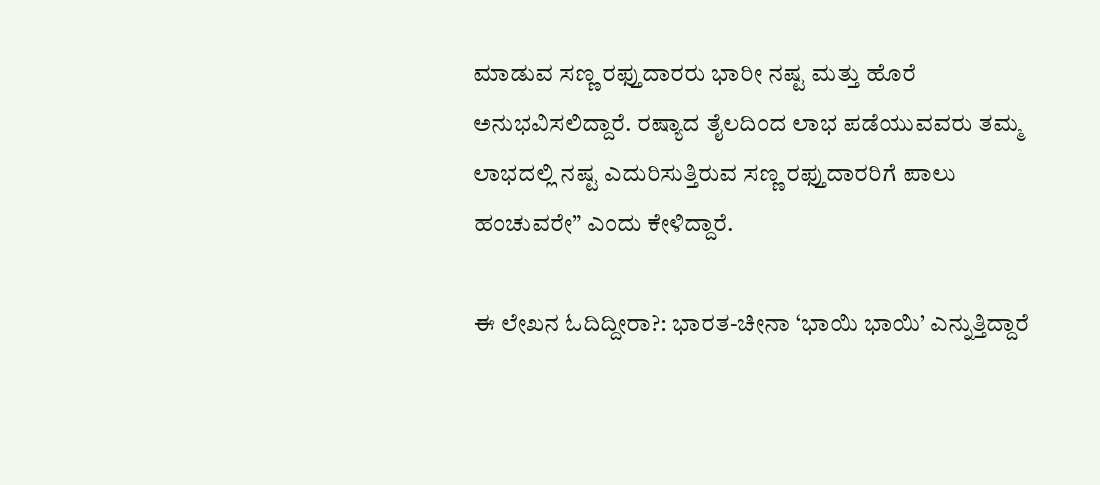ಮಾಡುವ ಸಣ್ಣ ರಫ್ತುದಾರರು ಭಾರೀ ನಷ್ಟ ಮತ್ತು ಹೊರೆ ಅನುಭವಿಸಲಿದ್ದಾರೆ. ರಷ್ಯಾದ ತೈಲದಿಂದ ಲಾಭ ಪಡೆಯುವವರು ತಮ್ಮ ಲಾಭದಲ್ಲಿ ನಷ್ಟ ಎದುರಿಸುತ್ತಿರುವ ಸಣ್ಣ ರಫ್ತುದಾರರಿಗೆ ಪಾಲು ಹಂಚುವರೇ” ಎಂದು ಕೇಳಿದ್ದಾರೆ.

ಈ ಲೇಖನ ಓದಿದ್ದೀರಾ?: ಭಾರತ-ಚೀನಾ ‘ಭಾಯಿ ಭಾಯಿ’ ಎನ್ನುತ್ತಿದ್ದಾರೆ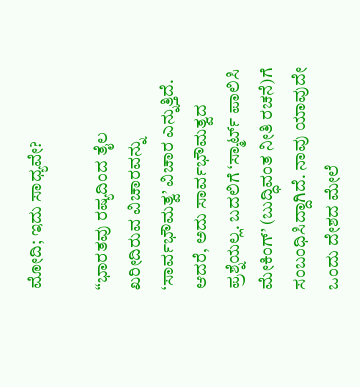ಮೋದಿ; ಇದು ಸಾಧ್ಯವೇ?

“ಭಾರತವು ರಷ್ಯದಿಂದ ತೈಲ ಖರೀದಿರುವ ವಿಚಾರವನ್ನು ‘ಸಾರ್ವಭೌಮತ್ವ’ ವಿಚಾರ ಎನ್ನುತ್ತಿದೆ. ಆದರೆ, ಅದು ಸಾರ್ವಭೌಮತ್ವದ ಪ್ರಶ್ನೆಯಲ್ಲ. ಬದಲಿಗೆ ‘ಸ್ಮಾರ್ಟ್ ಪಾಲಿಸಿ ಮೇಕಿಂಗ್’ (ಬುದ್ಧಿವಂತ ನೀತಿ ರಚನೆ)ಗೆ ಸಂಬಂಧಿಸಿದ್ದಾಗಿದೆ. ನಾವು ಯಾವುದೇ ಒಂದು ದೇಶದ ಮೇಲೆ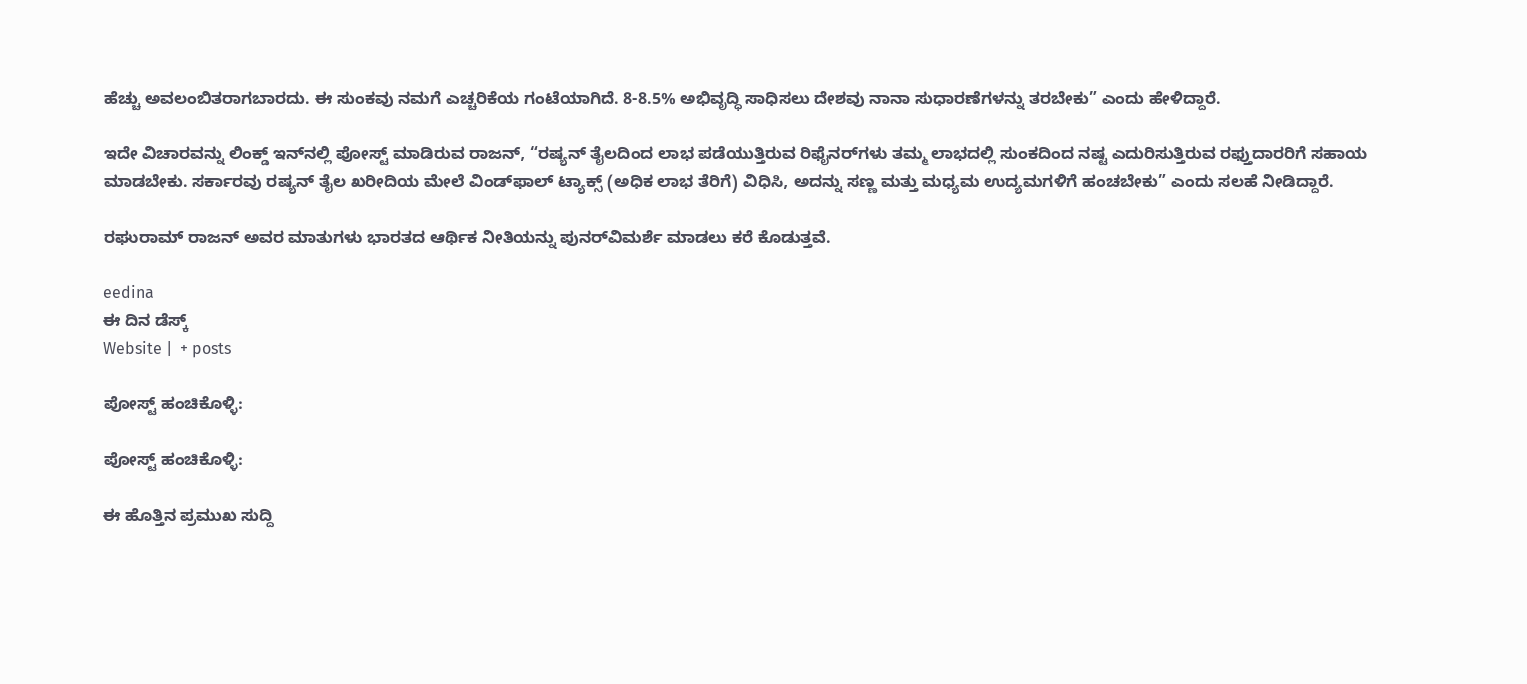ಹೆಚ್ಚು ಅವಲಂಬಿತರಾಗಬಾರದು. ಈ ಸುಂಕವು ನಮಗೆ ಎಚ್ಚರಿಕೆಯ ಗಂಟೆಯಾಗಿದೆ. 8-8.5% ಅಭಿವೃದ್ಧಿ ಸಾಧಿಸಲು ದೇಶವು ನಾನಾ ಸುಧಾರಣೆಗಳನ್ನು ತರಬೇಕು” ಎಂದು ಹೇಳಿದ್ದಾರೆ.

ಇದೇ ವಿಚಾರವನ್ನು ಲಿಂಕ್ಡ್‌ ಇನ್‌ನಲ್ಲಿ ಪೋಸ್ಟ್‌ ಮಾಡಿರುವ ರಾಜನ್, “ರಷ್ಯನ್ ತೈಲದಿಂದ ಲಾಭ ಪಡೆಯುತ್ತಿರುವ ರಿಫೈನರ್‌ಗಳು ತಮ್ಮ ಲಾಭದಲ್ಲಿ ಸುಂಕದಿಂದ ನಷ್ಟ ಎದುರಿಸುತ್ತಿರುವ ರಫ್ತುದಾರರಿಗೆ ಸಹಾಯ ಮಾಡಬೇಕು. ಸರ್ಕಾರವು ರಷ್ಯನ್ ತೈಲ ಖರೀದಿಯ ಮೇಲೆ ವಿಂಡ್‌ಫಾಲ್ ಟ್ಯಾಕ್ಸ್ (ಅಧಿಕ ಲಾಭ ತೆರಿಗೆ) ವಿಧಿಸಿ, ಅದನ್ನು ಸಣ್ಣ ಮತ್ತು ಮಧ್ಯಮ ಉದ್ಯಮಗಳಿಗೆ ಹಂಚಬೇಕು” ಎಂದು ಸಲಹೆ ನೀಡಿದ್ದಾರೆ.

ರಘುರಾಮ್ ರಾಜನ್ ಅವರ ಮಾತುಗಳು ಭಾರತದ ಆರ್ಥಿಕ ನೀತಿಯನ್ನು ಪುನರ್‌ವಿಮರ್ಶೆ ಮಾಡಲು ಕರೆ ಕೊಡುತ್ತವೆ.

eedina
ಈ ದಿನ ಡೆಸ್ಕ್‌
Website |  + posts

ಪೋಸ್ಟ್ ಹಂಚಿಕೊಳ್ಳಿ:

ಪೋಸ್ಟ್ ಹಂಚಿಕೊಳ್ಳಿ:

ಈ ಹೊತ್ತಿನ ಪ್ರಮುಖ ಸುದ್ದಿ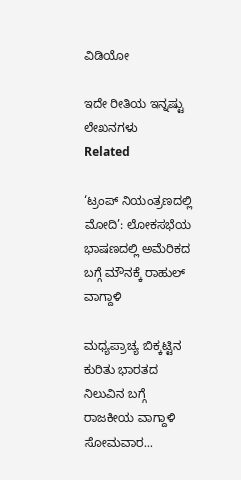ವಿಡಿಯೋ

ಇದೇ ರೀತಿಯ ಇನ್ನಷ್ಟು ಲೇಖನಗಳು
Related

‘ಟ್ರಂಪ್ ನಿಯಂತ್ರಣದಲ್ಲಿ ಮೋದಿ’: ಲೋಕಸಭೆಯ ಭಾಷಣದಲ್ಲಿ ಅಮೆರಿಕದ ಬಗ್ಗೆ ಮೌನಕ್ಕೆ ರಾಹುಲ್ ವಾಗ್ದಾಳಿ

ಮಧ್ಯಪ್ರಾಚ್ಯ ಬಿಕ್ಕಟ್ಟಿನ ಕುರಿತು ಭಾರತದ ನಿಲುವಿನ ಬಗ್ಗೆ ರಾಜಕೀಯ ವಾಗ್ದಾಳಿ ಸೋಮವಾರ...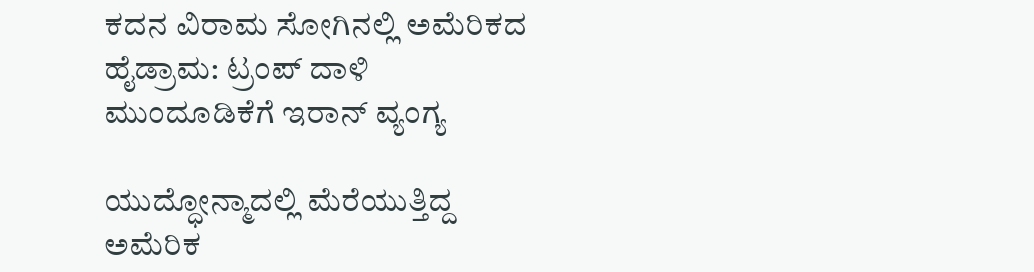ಕದನ ವಿರಾಮ ಸೋಗಿನಲ್ಲಿ ಅಮೆರಿಕದ ಹೈಡ್ರಾಮ: ಟ್ರಂಪ್ ದಾಳಿ ಮುಂದೂಡಿಕೆಗೆ ಇರಾನ್ ವ್ಯಂಗ್ಯ

ಯುದ್ಧೋನ್ಮಾದಲ್ಲಿ ಮೆರೆಯುತ್ತಿದ್ದ ಅಮೆರಿಕ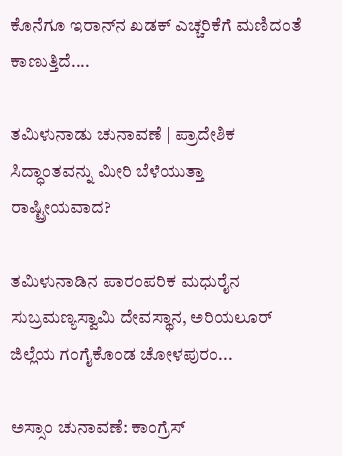ಕೊನೆಗೂ ಇರಾನ್‌ನ ಖಡಕ್ ಎಚ್ಚರಿಕೆಗೆ ಮಣಿದಂತೆ ಕಾಣುತ್ತಿದೆ....

ತಮಿಳುನಾಡು ಚುನಾವಣೆ | ಪ್ರಾದೇಶಿಕ ಸಿದ್ಧಾಂತವನ್ನು ಮೀರಿ ಬೆಳೆಯುತ್ತಾ ರಾಷ್ಟ್ರೀಯವಾದ?

ತಮಿಳುನಾಡಿನ ಪಾರಂಪರಿಕ ಮಧುರೈನ ಸುಬ್ರಮಣ್ಯಸ್ವಾಮಿ ದೇವಸ್ಥಾನ, ಅರಿಯಲೂರ್ ಜಿಲ್ಲೆಯ ಗಂಗೈಕೊಂಡ ಚೋಳಪುರಂ...

ಅಸ್ಸಾಂ ಚುನಾವಣೆ: ಕಾಂಗ್ರೆಸ್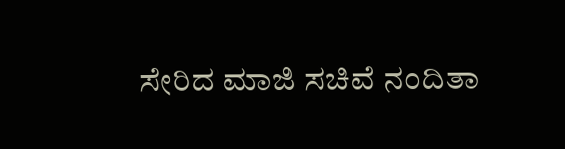ಸೇರಿದ ಮಾಜಿ ಸಚಿವೆ ನಂದಿತಾ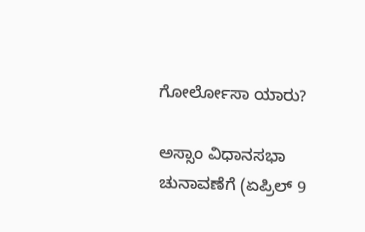ಗೋರ್ಲೋಸಾ ಯಾರು?

ಅಸ್ಸಾಂ ವಿಧಾನಸಭಾ ಚುನಾವಣೆಗೆ (ಏಪ್ರಿಲ್ 9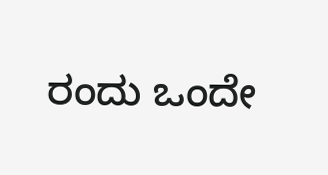ರಂದು ಒಂದೇ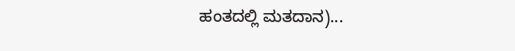ಹಂತದಲ್ಲಿ ಮತದಾನ)...